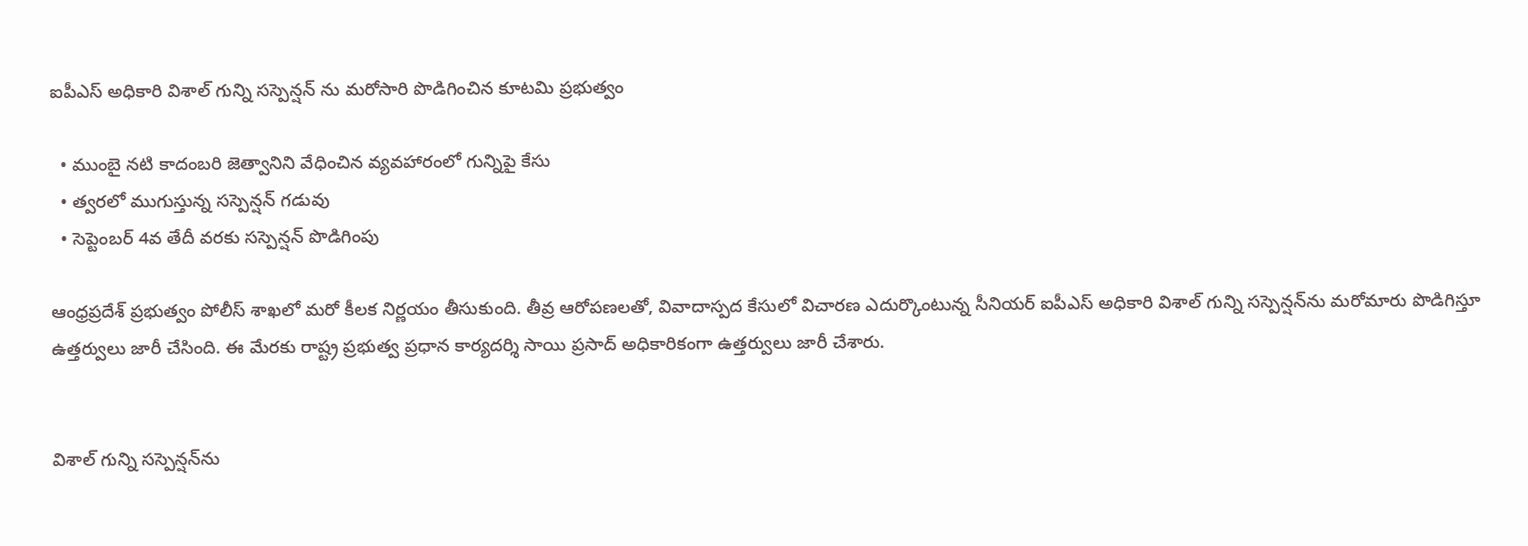ఐపీఎస్ అధికారి విశాల్ గున్ని సస్పెన్షన్ ను మరోసారి పొడిగించిన కూటమి ప్రభుత్వం

  • ముంబై నటి కాదంబరి జెత్వానిని వేధించిన వ్యవహారంలో గున్నిపై కేసు
  • త్వరలో ముగుస్తున్న సస్పెన్షన్ గడువు
  • సెప్టెంబర్ 4వ తేదీ వరకు సస్పెన్షన్ పొడిగింపు

ఆంధ్రప్రదేశ్ ప్రభుత్వం పోలీస్ శాఖలో మరో కీలక నిర్ణయం తీసుకుంది. తీవ్ర ఆరోపణలతో, వివాదాస్పద కేసులో విచారణ ఎదుర్కొంటున్న సీనియర్ ఐపీఎస్ అధికారి విశాల్ గున్ని సస్పెన్షన్‌ను మరోమారు పొడిగిస్తూ ఉత్తర్వులు జారీ చేసింది. ఈ మేరకు రాష్ట్ర ప్రభుత్వ ప్రధాన కార్యదర్శి సాయి ప్రసాద్ అధికారికంగా ఉత్తర్వులు జారీ చేశారు.


విశాల్ గున్ని సస్పెన్షన్‌ను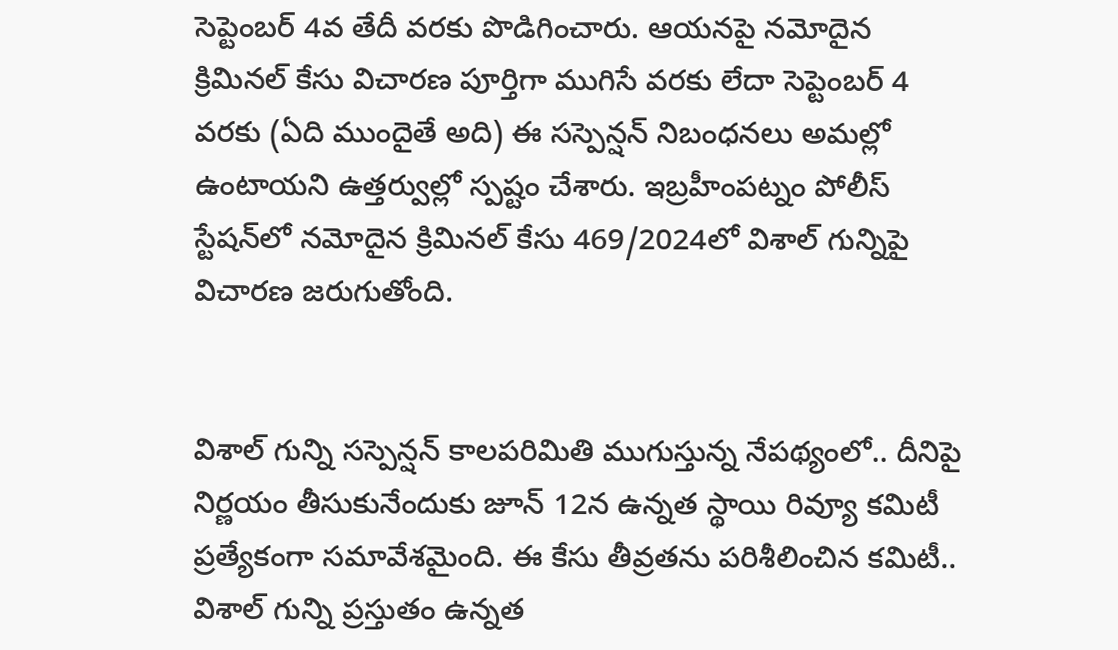సెప్టెంబర్ 4వ తేదీ వరకు పొడిగించారు. ఆయనపై నమోదైన క్రిమినల్ కేసు విచారణ పూర్తిగా ముగిసే వరకు లేదా సెప్టెంబర్ 4 వరకు (ఏది ముందైతే అది) ఈ సస్పెన్షన్ నిబంధనలు అమల్లో ఉంటాయని ఉత్తర్వుల్లో స్పష్టం చేశారు. ఇబ్రహీంపట్నం పోలీస్ స్టేషన్‌లో నమోదైన క్రిమినల్ కేసు 469/2024లో విశాల్ గున్నిపై విచారణ జరుగుతోంది.


విశాల్ గున్ని సస్పెన్షన్ కాలపరిమితి ముగుస్తున్న నేపథ్యంలో.. దీనిపై నిర్ణయం తీసుకునేందుకు జూన్ 12న ఉన్నత స్థాయి రివ్యూ కమిటీ ప్రత్యేకంగా సమావేశమైంది. ఈ కేసు తీవ్రతను పరిశీలించిన కమిటీ.. విశాల్ గున్ని ప్రస్తుతం ఉన్నత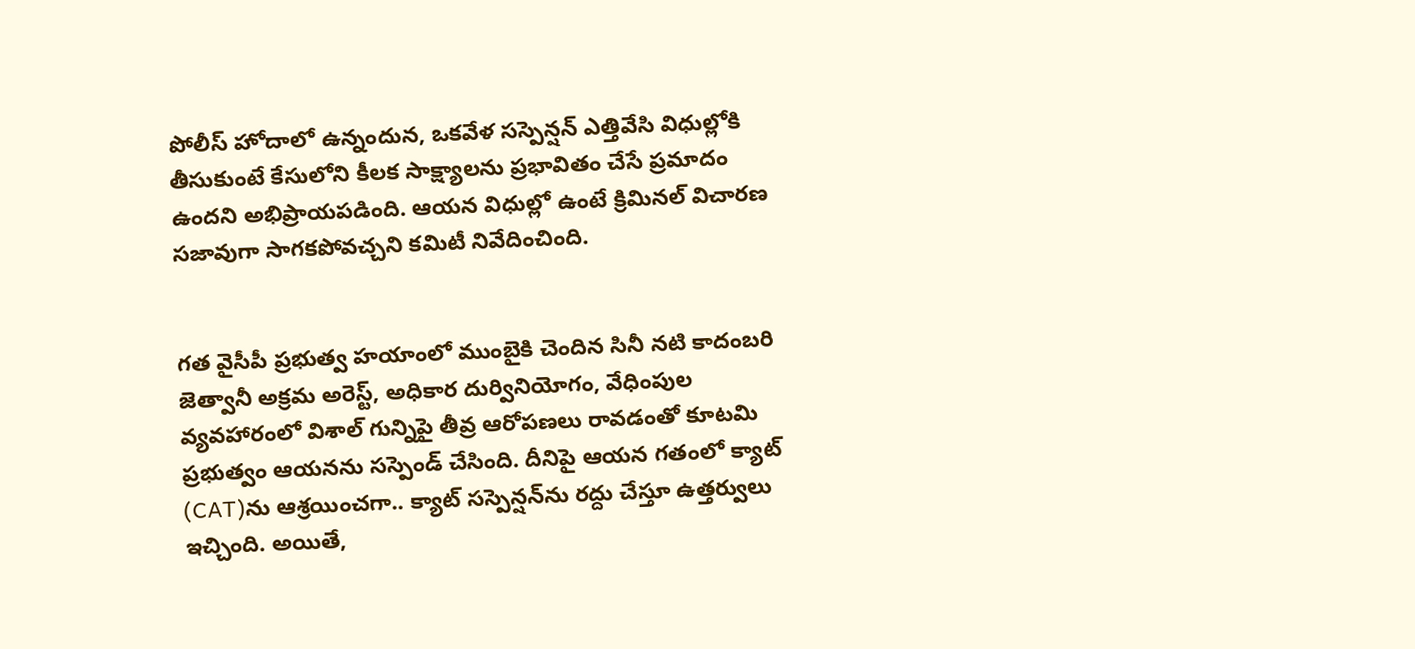పోలీస్ హోదాలో ఉన్నందున, ఒకవేళ సస్పెన్షన్ ఎత్తివేసి విధుల్లోకి తీసుకుంటే కేసులోని కీలక సాక్ష్యాలను ప్రభావితం చేసే ప్రమాదం ఉందని అభిప్రాయపడింది. ఆయన విధుల్లో ఉంటే క్రిమినల్ విచారణ సజావుగా సాగకపోవచ్చని కమిటీ నివేదించింది.


గత వైసీపీ ప్రభుత్వ హయాంలో ముంబైకి చెందిన సినీ నటి కాదంబరి జెత్వానీ అక్రమ అరెస్ట్, అధికార దుర్వినియోగం, వేధింపుల వ్యవహారంలో విశాల్ గున్నిపై తీవ్ర ఆరోపణలు రావడంతో కూటమి ప్రభుత్వం ఆయనను సస్పెండ్ చేసింది. దీనిపై ఆయన గతంలో క్యాట్ (CAT)ను ఆశ్రయించగా.. క్యాట్ సస్పెన్షన్‌ను రద్దు చేస్తూ ఉత్తర్వులు ఇచ్చింది. అయితే,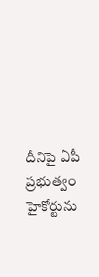దీనిపై ఏపీ ప్రభుత్వం హైకోర్టును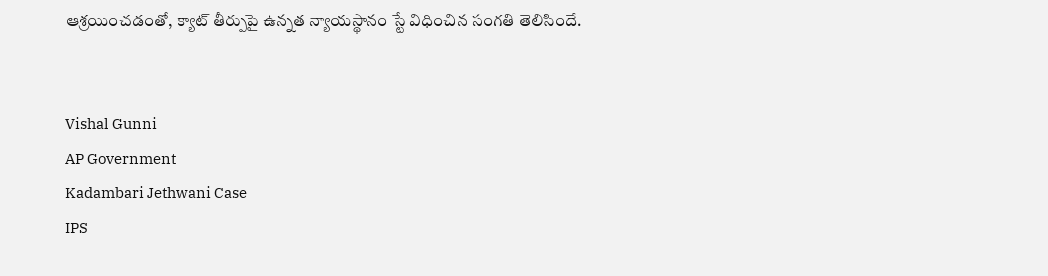ఆశ్రయించడంతో, క్యాట్ తీర్పుపై ఉన్నత న్యాయస్థానం స్టే విధించిన సంగతి తెలిసిందే.


Vishal Gunni
AP Government
Kadambari Jethwani Case
IPS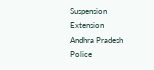Suspension Extension
Andhra Pradesh Police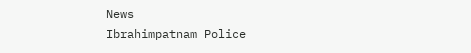News
Ibrahimpatnam Police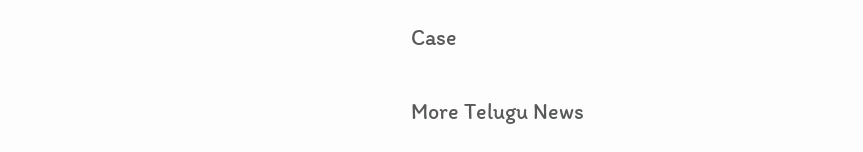Case

More Telugu News